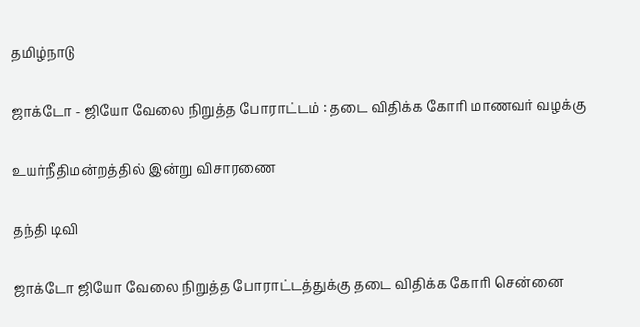தமிழ்நாடு

ஜாக்டோ - ஜியோ வேலை நிறுத்த போராட்டம் : தடை விதிக்க கோரி மாணவர் வழக்கு

உயர்நீதிமன்றத்தில் இன்று விசாரணை

தந்தி டிவி

ஜாக்டோ ஜியோ வேலை நிறுத்த போராட்டத்துக்கு தடை விதிக்க கோரி சென்னை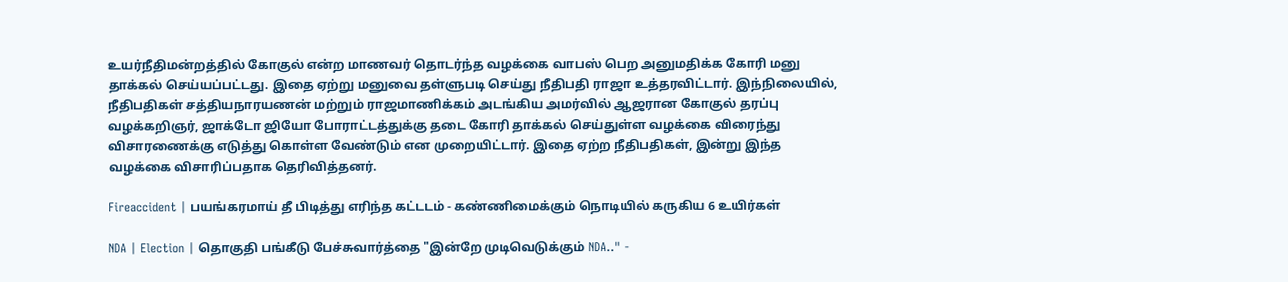உயர்நீதிமன்றத்தில் கோகுல் என்ற மாணவர் தொடர்ந்த வழக்கை வாபஸ் பெற அனுமதிக்க கோரி மனு தாக்கல் செய்யப்பட்டது. இதை ஏற்று மனுவை தள்ளுபடி செய்து நீதிபதி ராஜா உத்தரவிட்டார். இந்நிலையில், நீதிபதிகள் சத்தியநாரயணன் மற்றும் ராஜமாணிக்கம் அடங்கிய அமர்வில் ஆஜரான கோகுல் தரப்பு வழக்கறிஞர், ஜாக்டோ ஜியோ போராட்டத்துக்கு தடை கோரி தாக்கல் செய்துள்ள வழக்கை விரைந்து விசாரணைக்கு எடுத்து கொள்ள வேண்டும் என முறையிட்டார். இதை ஏற்ற நீதிபதிகள், இன்று இந்த வழக்கை விசாரிப்பதாக தெரிவித்தனர்.

Fireaccident | பயங்கரமாய் தீ பிடித்து எரிந்த கட்டடம் - கண்ணிமைக்கும் நொடியில் கருகிய 6 உயிர்கள்

NDA | Election | தொகுதி பங்கீடு பேச்சுவார்த்தை "இன்றே முடிவெடுக்கும் NDA.." -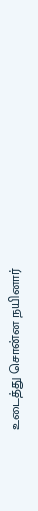உடைத்து சொன்ன நயினார்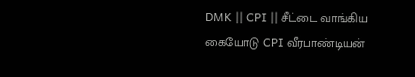DMK || CPI || சீட்டை வாங்கிய கையோடு CPI வீரபாண்டியன்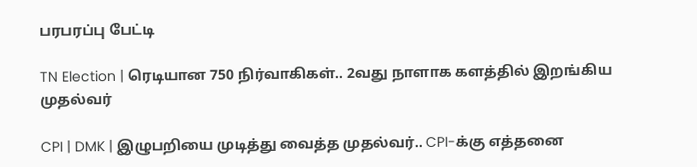பரபரப்பு பேட்டி

TN Election | ரெடியான 750 நிர்வாகிகள்.. 2வது நாளாக களத்தில் இறங்கிய முதல்வர்

CPI | DMK | இழுபறியை முடித்து வைத்த முதல்வர்.. CPI-க்கு எத்தனை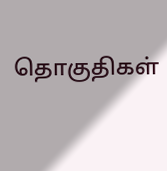தொகுதிகள்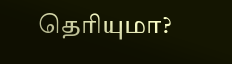தெரியுமா?